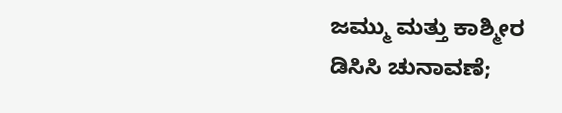ಜಮ್ಮು ಮತ್ತು ಕಾಶ್ಮೀರ ಡಿಸಿಸಿ ಚುನಾವಣೆ;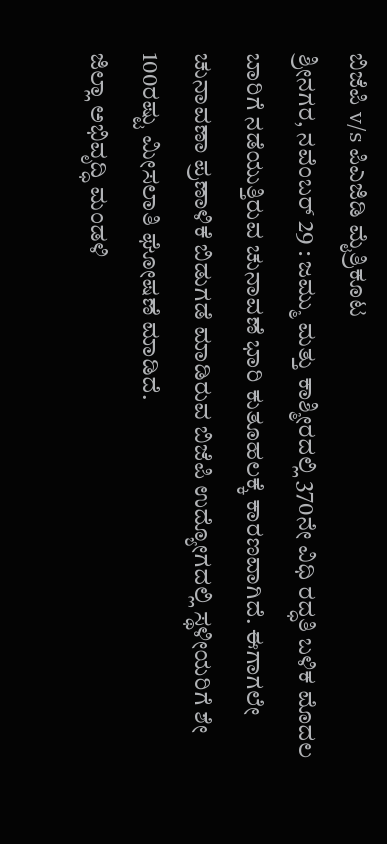ಬಿಜೆಪಿ v/s ಪಿಎಜಿಡಿ ಮೈತ್ರಿಕೂಟ
ಶ್ರೀನಗರ, ನವೆಂಬರ್ 29 : ಜಮ್ಮು ಮತ್ತು ಕಾಶ್ಮೀರದಲ್ಲಿ 370ನೇ ವಿಧಿ ರದ್ಧತಿ ಬಳಿಕ ಮೊದಲ ಬಾರಿಗೆ ನಡೆಯುತ್ತಿರುವ ಚುನಾವಣೆ ಭಾರಿ ಕುತೂಹಲಕ್ಕೆ ಕಾರಣವಾಗಿದೆ. ಈಗಾಗಲೇ ಚುನಾವಣಾ ಪ್ರಣಾಳಿಕೆ ಬಿಡುಗಡೆ ಮಾಡಿರುವ ಬಿಜೆಪಿ ಉದ್ಯೋಗದಲ್ಲಿ ಸ್ಥಳೀಯರಿಗೆ ಶೇ 100ರಷ್ಟು ಮೀಸಲಾತಿ ಘೋಷಣೆ ಮಾಡಿದೆ.
ಜಿಲ್ಲಾ ಅಭಿವೃದ್ಧಿ ಮಂಡಳಿ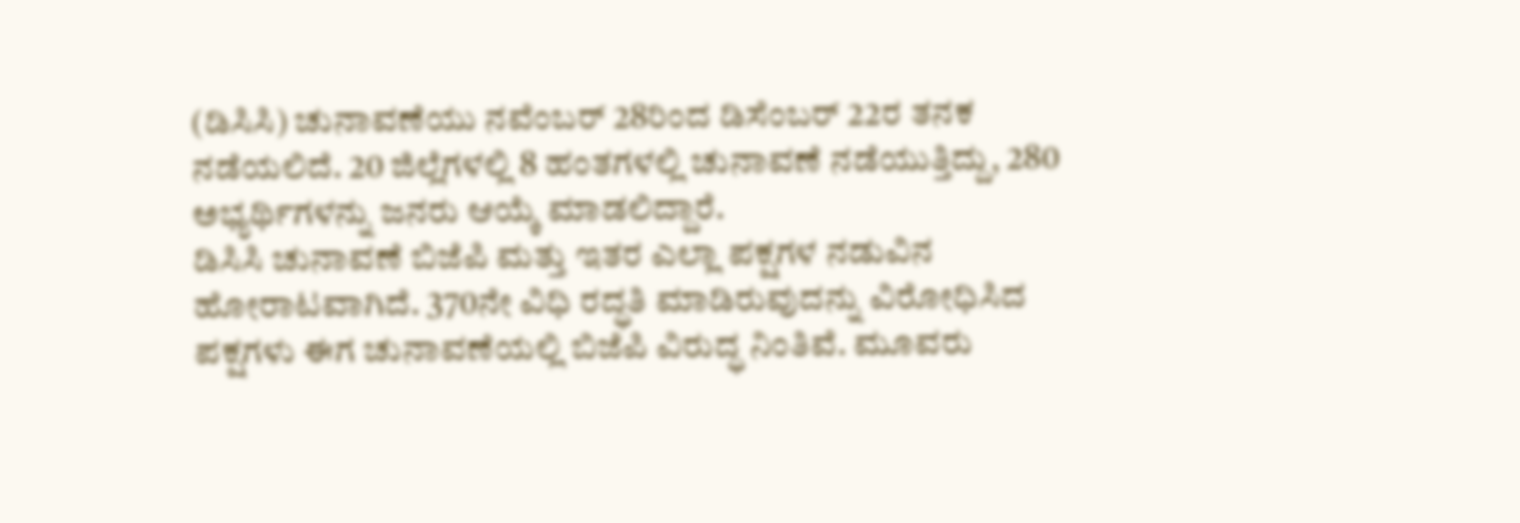(ಡಿಸಿಸಿ) ಚುನಾವಣೆಯು ನವೆಂಬರ್ 28ರಿಂದ ಡಿಸೆಂಬರ್ 22ರ ತನಕ ನಡೆಯಲಿದೆ. 20 ಜಿಲ್ಲೆಗಳಲ್ಲಿ 8 ಹಂತಗಳಲ್ಲಿ ಚುನಾವಣೆ ನಡೆಯುತ್ತಿದ್ದು, 280 ಅಭ್ಯರ್ಥಿಗಳನ್ನು ಜನರು ಆಯ್ಕೆ ಮಾಡಲಿದ್ದಾರೆ.
ಡಿಸಿಸಿ ಚುನಾವಣೆ ಬಿಜೆಪಿ ಮತ್ತು ಇತರ ಎಲ್ಲಾ ಪಕ್ಷಗಳ ನಡುವಿನ ಹೋರಾಟವಾಗಿದೆ. 370ನೇ ವಿಧಿ ರದ್ಧತಿ ಮಾಡಿರುವುದನ್ನು ವಿರೋಧಿಸಿದ ಪಕ್ಷಗಳು ಈಗ ಚುನಾವಣೆಯಲ್ಲಿ ಬಿಜೆಪಿ ವಿರುದ್ಧ ನಿಂತಿವೆ. ಮೂವರು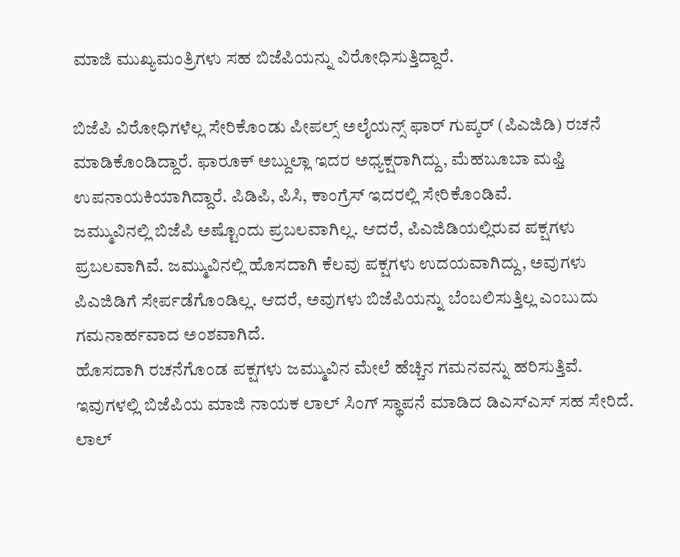ಮಾಜಿ ಮುಖ್ಯಮಂತ್ರಿಗಳು ಸಹ ಬಿಜೆಪಿಯನ್ನು ವಿರೋಧಿಸುತ್ತಿದ್ದಾರೆ.

ಬಿಜೆಪಿ ವಿರೋಧಿಗಳೆಲ್ಲ ಸೇರಿಕೊಂಡು ಪೀಪಲ್ಸ್ ಅಲೈಯನ್ಸ್ ಫಾರ್ ಗುಪ್ಕರ್ (ಪಿಎಜಿಡಿ) ರಚನೆ ಮಾಡಿಕೊಂಡಿದ್ದಾರೆ. ಫಾರೂಕ್ ಅಬ್ದುಲ್ಲಾ ಇದರ ಅಧ್ಯಕ್ಷರಾಗಿದ್ದು, ಮೆಹಬೂಬಾ ಮಫ್ತಿ ಉಪನಾಯಕಿಯಾಗಿದ್ದಾರೆ. ಪಿಡಿಪಿ, ಪಿಸಿ, ಕಾಂಗ್ರೆಸ್ ಇದರಲ್ಲಿ ಸೇರಿಕೊಂಡಿವೆ.
ಜಮ್ಮುವಿನಲ್ಲಿ ಬಿಜೆಪಿ ಅಷ್ಟೊಂದು ಪ್ರಬಲವಾಗಿಲ್ಲ. ಆದರೆ, ಪಿಎಜಿಡಿಯಲ್ಲಿರುವ ಪಕ್ಷಗಳು ಪ್ರಬಲವಾಗಿವೆ. ಜಮ್ಮುವಿನಲ್ಲಿ ಹೊಸದಾಗಿ ಕೆಲವು ಪಕ್ಷಗಳು ಉದಯವಾಗಿದ್ದು, ಅವುಗಳು ಪಿಎಜಿಡಿಗೆ ಸೇರ್ಪಡೆಗೊಂಡಿಲ್ಲ. ಆದರೆ, ಅವುಗಳು ಬಿಜೆಪಿಯನ್ನು ಬೆಂಬಲಿಸುತ್ತಿಲ್ಲ ಎಂಬುದು ಗಮನಾರ್ಹವಾದ ಅಂಶವಾಗಿದೆ.
ಹೊಸದಾಗಿ ರಚನೆಗೊಂಡ ಪಕ್ಷಗಳು ಜಮ್ಮುವಿನ ಮೇಲೆ ಹೆಚ್ಚಿನ ಗಮನವನ್ನು ಹರಿಸುತ್ತಿವೆ. ಇವುಗಳಲ್ಲಿ ಬಿಜೆಪಿಯ ಮಾಜಿ ನಾಯಕ ಲಾಲ್ ಸಿಂಗ್ ಸ್ಥಾಪನೆ ಮಾಡಿದ ಡಿಎಸ್ಎಸ್ ಸಹ ಸೇರಿದೆ. ಲಾಲ್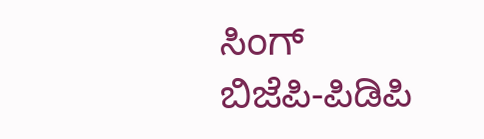ಸಿಂಗ್ ಬಿಜೆಪಿ-ಪಿಡಿಪಿ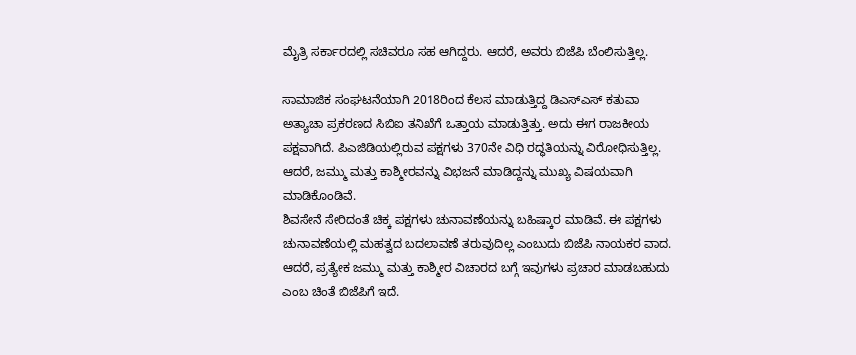ಮೈತ್ರಿ ಸರ್ಕಾರದಲ್ಲಿ ಸಚಿವರೂ ಸಹ ಆಗಿದ್ದರು. ಆದರೆ, ಅವರು ಬಿಜೆಪಿ ಬೆಂಲಿಸುತ್ತಿಲ್ಲ.

ಸಾಮಾಜಿಕ ಸಂಘಟನೆಯಾಗಿ 2018ರಿಂದ ಕೆಲಸ ಮಾಡುತ್ತಿದ್ದ ಡಿಎಸ್ಎಸ್ ಕತುವಾ ಅತ್ಯಾಚಾ ಪ್ರಕರಣದ ಸಿಬಿಐ ತನಿಖೆಗೆ ಒತ್ತಾಯ ಮಾಡುತ್ತಿತ್ತು. ಅದು ಈಗ ರಾಜಕೀಯ ಪಕ್ಷವಾಗಿದೆ. ಪಿಎಜಿಡಿಯಲ್ಲಿರುವ ಪಕ್ಷಗಳು 370ನೇ ವಿಧಿ ರದ್ಧತಿಯನ್ನು ವಿರೋಧಿಸುತ್ತಿಲ್ಲ. ಆದರೆ, ಜಮ್ಮು ಮತ್ತು ಕಾಶ್ಮೀರವನ್ನು ವಿಭಜನೆ ಮಾಡಿದ್ದನ್ನು ಮುಖ್ಯ ವಿಷಯವಾಗಿ ಮಾಡಿಕೊಂಡಿವೆ.
ಶಿವಸೇನೆ ಸೇರಿದಂತೆ ಚಿಕ್ಕ ಪಕ್ಷಗಳು ಚುನಾವಣೆಯನ್ನು ಬಹಿಷ್ಕಾರ ಮಾಡಿವೆ. ಈ ಪಕ್ಷಗಳು ಚುನಾವಣೆಯಲ್ಲಿ ಮಹತ್ವದ ಬದಲಾವಣೆ ತರುವುದಿಲ್ಲ ಎಂಬುದು ಬಿಜೆಪಿ ನಾಯಕರ ವಾದ. ಆದರೆ, ಪ್ರತ್ಯೇಕ ಜಮ್ಮು ಮತ್ತು ಕಾಶ್ಮೀರ ವಿಚಾರದ ಬಗ್ಗೆ ಇವುಗಳು ಪ್ರಚಾರ ಮಾಡಬಹುದು ಎಂಬ ಚಿಂತೆ ಬಿಜೆಪಿಗೆ ಇದೆ.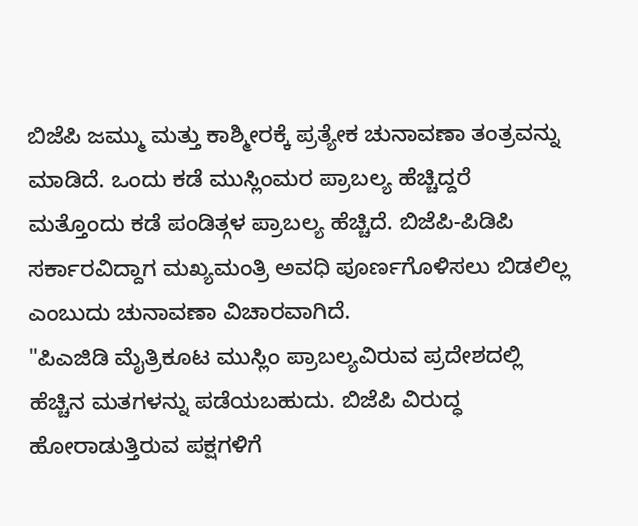ಬಿಜೆಪಿ ಜಮ್ಮು ಮತ್ತು ಕಾಶ್ಮೀರಕ್ಕೆ ಪ್ರತ್ಯೇಕ ಚುನಾವಣಾ ತಂತ್ರವನ್ನು ಮಾಡಿದೆ. ಒಂದು ಕಡೆ ಮುಸ್ಲಿಂಮರ ಪ್ರಾಬಲ್ಯ ಹೆಚ್ಚಿದ್ದರೆ ಮತ್ತೊಂದು ಕಡೆ ಪಂಡಿತ್ಗಳ ಪ್ರಾಬಲ್ಯ ಹೆಚ್ಚಿದೆ. ಬಿಜೆಪಿ-ಪಿಡಿಪಿ ಸರ್ಕಾರವಿದ್ದಾಗ ಮಖ್ಯಮಂತ್ರಿ ಅವಧಿ ಪೂರ್ಣಗೊಳಿಸಲು ಬಿಡಲಿಲ್ಲ ಎಂಬುದು ಚುನಾವಣಾ ವಿಚಾರವಾಗಿದೆ.
"ಪಿಎಜಿಡಿ ಮೈತ್ರಿಕೂಟ ಮುಸ್ಲಿಂ ಪ್ರಾಬಲ್ಯವಿರುವ ಪ್ರದೇಶದಲ್ಲಿ ಹೆಚ್ಚಿನ ಮತಗಳನ್ನು ಪಡೆಯಬಹುದು. ಬಿಜೆಪಿ ವಿರುದ್ಧ ಹೋರಾಡುತ್ತಿರುವ ಪಕ್ಷಗಳಿಗೆ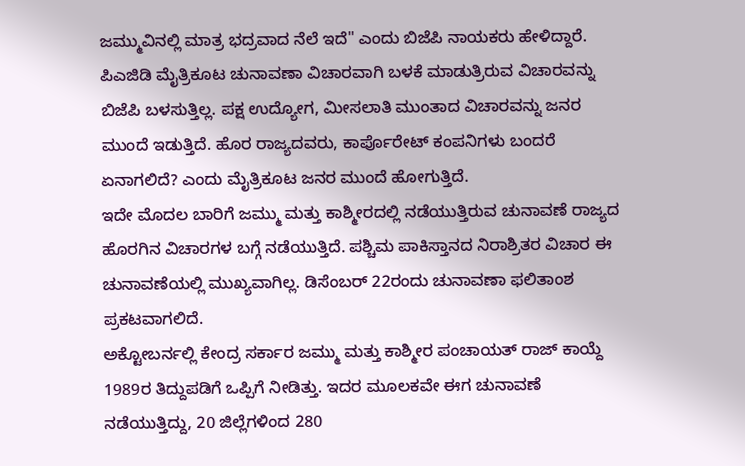ಜಮ್ಮುವಿನಲ್ಲಿ ಮಾತ್ರ ಭದ್ರವಾದ ನೆಲೆ ಇದೆ" ಎಂದು ಬಿಜೆಪಿ ನಾಯಕರು ಹೇಳಿದ್ದಾರೆ.
ಪಿಎಜಿಡಿ ಮೈತ್ರಿಕೂಟ ಚುನಾವಣಾ ವಿಚಾರವಾಗಿ ಬಳಕೆ ಮಾಡುತ್ರಿರುವ ವಿಚಾರವನ್ನು ಬಿಜೆಪಿ ಬಳಸುತ್ತಿಲ್ಲ. ಪಕ್ಷ ಉದ್ಯೋಗ, ಮೀಸಲಾತಿ ಮುಂತಾದ ವಿಚಾರವನ್ನು ಜನರ ಮುಂದೆ ಇಡುತ್ತಿದೆ. ಹೊರ ರಾಜ್ಯದವರು, ಕಾರ್ಪೊರೇಟ್ ಕಂಪನಿಗಳು ಬಂದರೆ ಏನಾಗಲಿದೆ? ಎಂದು ಮೈತ್ರಿಕೂಟ ಜನರ ಮುಂದೆ ಹೋಗುತ್ತಿದೆ.
ಇದೇ ಮೊದಲ ಬಾರಿಗೆ ಜಮ್ಮು ಮತ್ತು ಕಾಶ್ಮೀರದಲ್ಲಿ ನಡೆಯುತ್ತಿರುವ ಚುನಾವಣೆ ರಾಜ್ಯದ ಹೊರಗಿನ ವಿಚಾರಗಳ ಬಗ್ಗೆ ನಡೆಯುತ್ತಿದೆ. ಪಶ್ಚಿಮ ಪಾಕಿಸ್ತಾನದ ನಿರಾಶ್ರಿತರ ವಿಚಾರ ಈ ಚುನಾವಣೆಯಲ್ಲಿ ಮುಖ್ಯವಾಗಿಲ್ಲ. ಡಿಸೆಂಬರ್ 22ರಂದು ಚುನಾವಣಾ ಫಲಿತಾಂಶ ಪ್ರಕಟವಾಗಲಿದೆ.
ಅಕ್ಟೋಬರ್ನಲ್ಲಿ ಕೇಂದ್ರ ಸರ್ಕಾರ ಜಮ್ಮು ಮತ್ತು ಕಾಶ್ಮೀರ ಪಂಚಾಯತ್ ರಾಜ್ ಕಾಯ್ದೆ 1989ರ ತಿದ್ದುಪಡಿಗೆ ಒಪ್ಪಿಗೆ ನೀಡಿತ್ತು. ಇದರ ಮೂಲಕವೇ ಈಗ ಚುನಾವಣೆ ನಡೆಯುತ್ತಿದ್ದು, 20 ಜಿಲ್ಲೆಗಳಿಂದ 280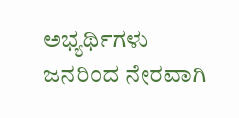ಅಭ್ಯರ್ಥಿಗಳು ಜನರಿಂದ ನೇರವಾಗಿ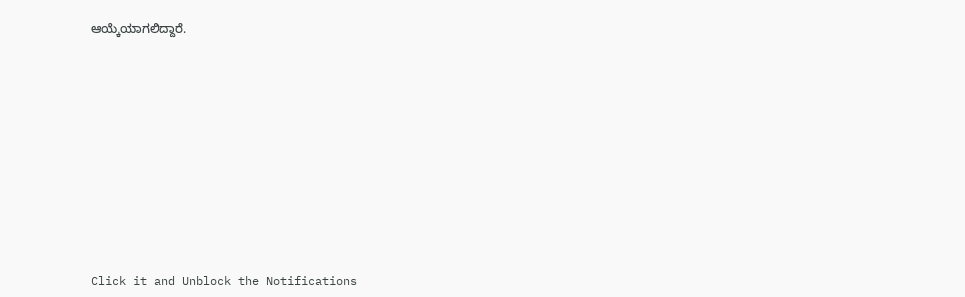ಆಯ್ಕೆಯಾಗಲಿದ್ದಾರೆ.












Click it and Unblock the Notifications